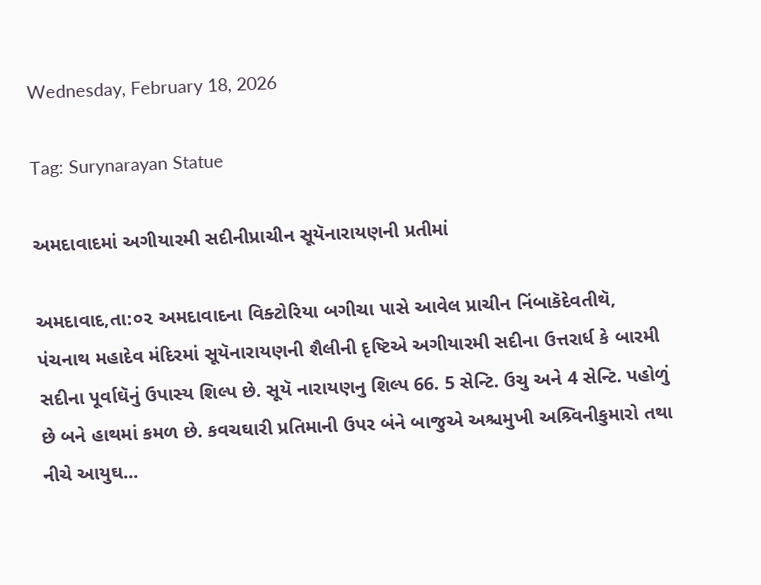Wednesday, February 18, 2026

Tag: Surynarayan Statue

અમદાવાદમાં અગીયારમી સદીનીપ્રાચીન સૂયૅનારાયણની પ્રતીમાં

અમદાવાદ,તા:૦૨ અમદાવાદના વિક્ટોરિયા બગીચા પાસે આવેલ પ્રાચીન નિંબાકૅદેવતીથૅ, પંચનાથ મહાદેવ મંદિરમાં સૂયૅનારાયણની શૈલીની દૃષ્ટિએ અગીયારમી સદીના ઉત્તરાર્ધ કે બારમી સદીના પૂર્વાઘૅનું ઉપાસ્ય શિલ્પ છે. સૂયૅ નારાયણનુ શિલ્પ 66. 5 સેન્ટિ. ઉચુ અને 4 સેન્ટિ. પહોળું છે બને હાથમાં કમળ છે. કવચઘારી પ્રતિમાની ઉપર બંને બાજુએ અશ્ચમુખી અશ્ર્વિનીકુમારો તથા નીચે આયુઘ...